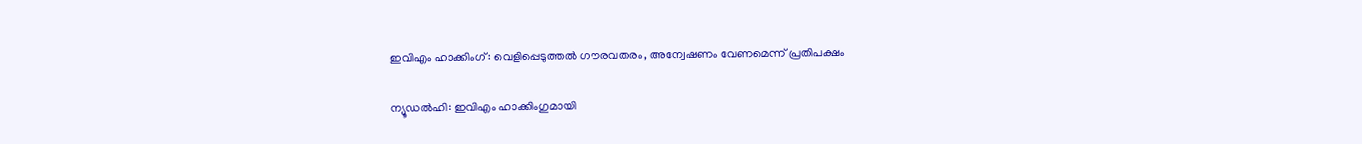ഇവിഎം ഹാക്കിംഗ്: വെളിപ്പെടുത്തല്‍ ഗൗരവതരം, അന്വേഷണം വേണമെന്ന് പ്രതിപക്ഷം

ന്യൂഡല്‍ഹി: ഇവിഎം ഹാക്കിംഗുമായി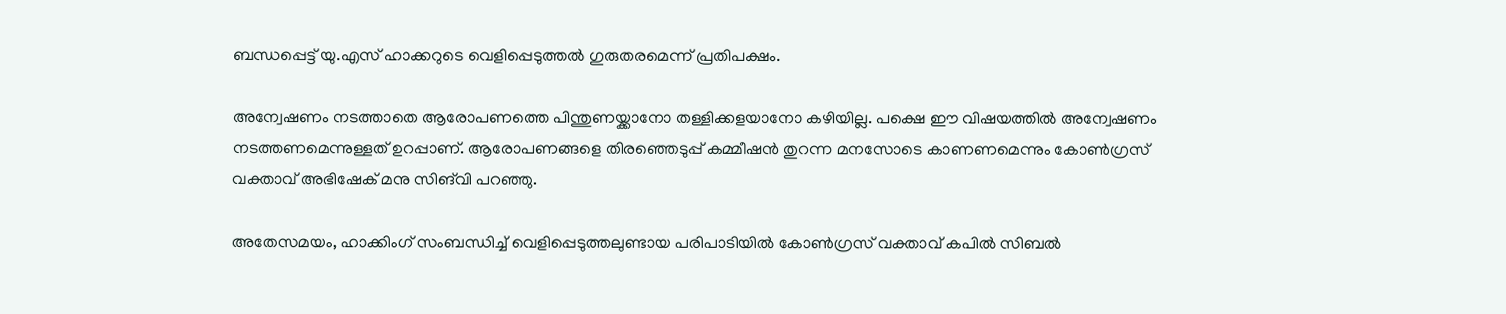ബന്ധപ്പെട്ട് യു.എസ് ഹാക്കറുടെ വെളിപ്പെടുത്തല്‍ ഗുരുതരമെന്ന് പ്രതിപക്ഷം.

അന്വേഷണം നടത്താതെ ആരോപണത്തെ പിന്തുണയ്ക്കാനോ തള്ളിക്കളയാനോ കഴിയില്ല. പക്ഷെ ഈ വിഷയത്തില്‍ അന്വേഷണം നടത്തണമെന്നുള്ളത് ഉറപ്പാണ്. ആരോപണങ്ങളെ തിരഞ്ഞെടുപ്പ് കമ്മീഷന്‍ തുറന്ന മനസോടെ കാണണമെന്നും കോണ്‍ഗ്രസ് വക്താവ് അഭിഷേക് മനു സിങ്‌വി പറഞ്ഞു.

അതേസമയം, ഹാക്കിംഗ് സംബന്ധിച്ച് വെളിപ്പെടുത്തലുണ്ടായ പരിപാടിയില്‍ കോണ്‍ഗ്രസ് വക്താവ് കപില്‍ സിബല്‍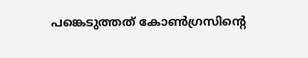പങ്കെടുത്തത് കോണ്‍ഗ്രസിന്‍റെ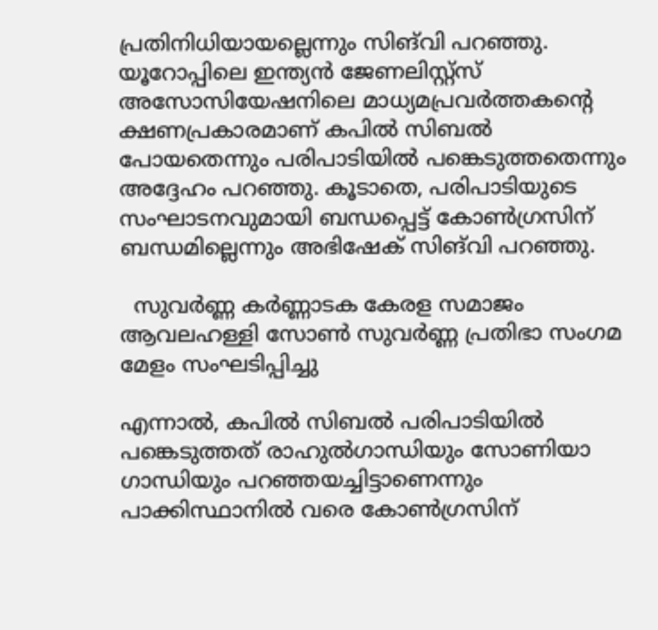പ്രതിനിധിയായല്ലെന്നും സിങ്‌വി പറഞ്ഞു. യൂറോപ്പിലെ ഇന്ത്യന്‍ ജേണലിസ്റ്റ്‌സ് അസോസിയേഷനിലെ മാധ്യമപ്രവര്‍ത്തകന്‍റെ ക്ഷണപ്രകാരമാണ് കപില്‍ സിബല്‍ പോയതെന്നും പരിപാടിയില്‍ പങ്കെടുത്തതെന്നും അദ്ദേഹം പറഞ്ഞു. കൂടാതെ, പരിപാടിയുടെ സംഘാടനവുമായി ബന്ധപ്പെട്ട് കോണ്‍ഗ്രസിന് ബന്ധമില്ലെന്നും അഭിഷേക് സിങ്‌വി പറഞ്ഞു.

  സുവർണ്ണ കർണ്ണാടക കേരള സമാജം ആവലഹള്ളി സോൺ സുവർണ്ണ പ്രതിഭാ സംഗമ മേളം സംഘടിപ്പിച്ചു

എന്നാല്‍, കപില്‍ സിബല്‍ പരിപാടിയില്‍ പങ്കെടുത്തത് രാഹുല്‍ഗാന്ധിയും സോണിയാ ഗാന്ധിയും പറഞ്ഞയച്ചിട്ടാണെന്നും പാക്കിസ്ഥാനില്‍ വരെ കോണ്‍ഗ്രസിന്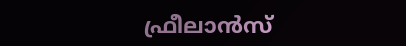ഫ്രീലാന്‍സ്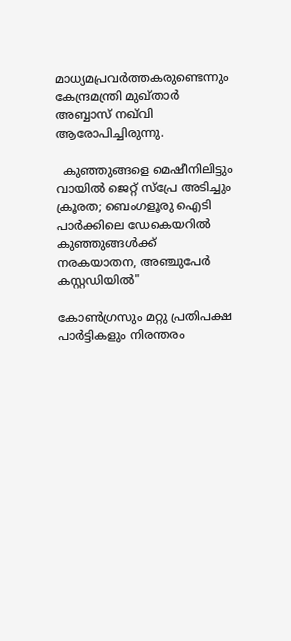മാധ്യമപ്രവര്‍ത്തകരുണ്ടെന്നും കേന്ദ്രമന്ത്രി മുഖ്താര്‍ അബ്ബാസ് നഖ്‌വി ആരോപിച്ചിരുന്നു.

  കുഞ്ഞുങ്ങളെ മെഷീനിലിട്ടും വായിൽ ജെറ്റ് സ്പ്രേ അടിച്ചും ക്രൂരത; ബെംഗളൂരു ഐടി പാർക്കിലെ ഡേകെയറിൽ കുഞ്ഞുങ്ങൾക്ക് നരകയാതന, അഞ്ചുപേർ കസ്റ്റഡിയിൽ"

കോണ്‍ഗ്രസും മറ്റു പ്രതിപക്ഷ പാര്‍ട്ടികളും നിരന്തരം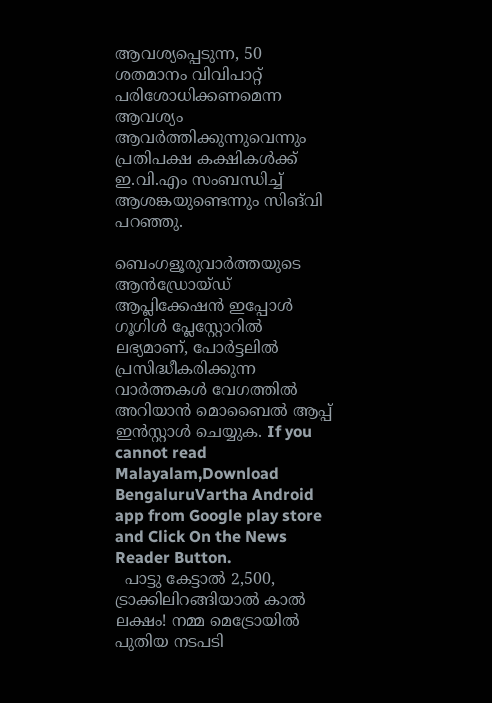ആവശ്യപ്പെടുന്ന, 50 ശതമാനം വിവിപാറ്റ് പരിശോധിക്കണമെന്ന ആവശ്യം ആവര്‍ത്തിക്കുന്നുവെന്നും പ്രതിപക്ഷ കക്ഷികള്‍ക്ക് ഇ.വി.എം സംബന്ധിച്ച് ആശങ്കയുണ്ടെന്നും സിങ്‌വി പറഞ്ഞു.

ബെംഗളൂരുവാർത്തയുടെ ആൻഡ്രോയ്ഡ് ആപ്ലിക്കേഷൻ ഇപ്പോൾ ഗൂഗിൾ പ്ലേസ്റ്റോറിൽ ലഭ്യമാണ്, പോർട്ടലിൽ പ്രസിദ്ധീകരിക്കുന്ന വാർത്തകൾ വേഗത്തിൽ അറിയാൻ മൊബൈൽ ആപ്പ് ഇൻസ്റ്റാൾ ചെയ്യുക. If you cannot read Malayalam,Download BengaluruVartha Android app from Google play store and Click On the News Reader Button.
  പാട്ടു കേട്ടാൽ 2,500, ട്രാക്കിലിറങ്ങിയാൽ കാൽ ലക്ഷം! നമ്മ മെട്രോയിൽ പുതിയ നടപടി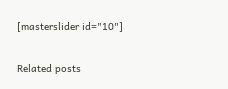[masterslider id="10"]

Related posts